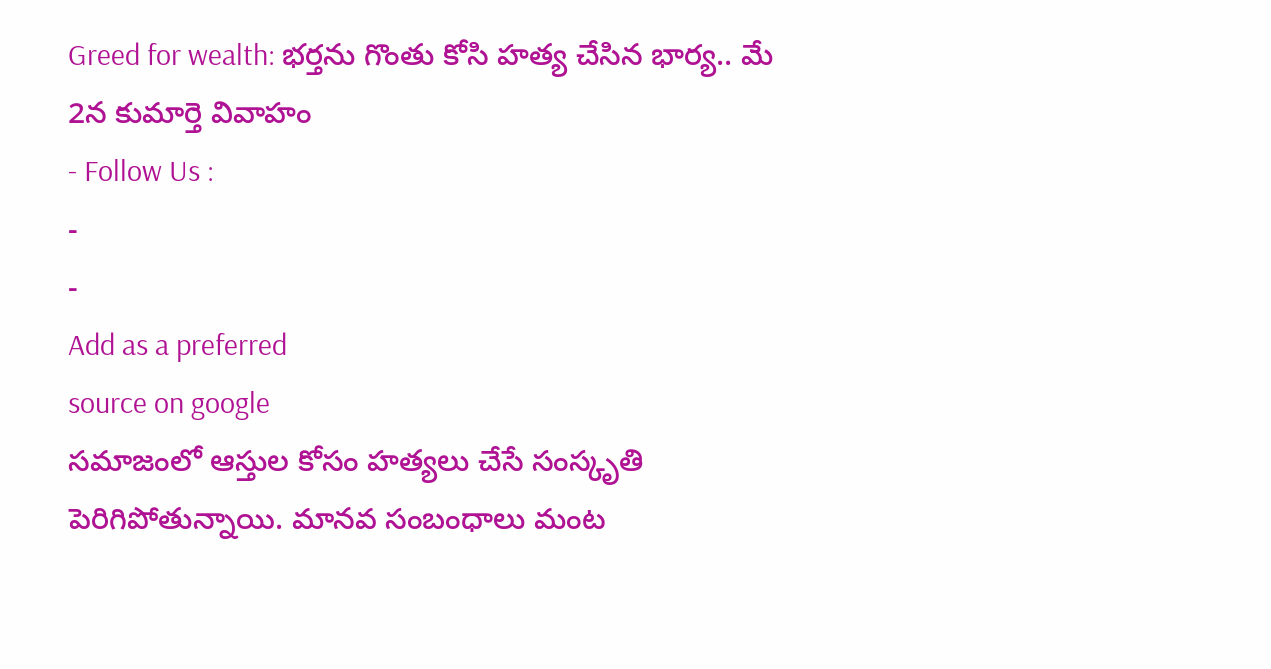Greed for wealth: భర్తను గొంతు కోసి హత్య చేసిన భార్య.. మే 2న కుమార్తె వివాహం
- Follow Us :
-
-
Add as a preferred
source on google
సమాజంలో ఆస్తుల కోసం హత్యలు చేసే సంస్కృతి పెరిగిపోతున్నాయి. మానవ సంబంధాలు మంట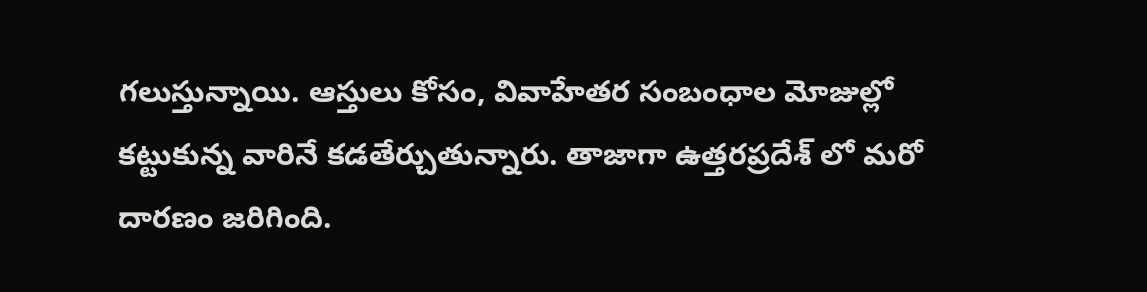గలుస్తున్నాయి. ఆస్తులు కోసం, వివాహేతర సంబంధాల మోజుల్లో కట్టుకున్న వారినే కడతేర్చుతున్నారు. తాజాగా ఉత్తరప్రదేశ్ లో మరో దారణం జరిగింది.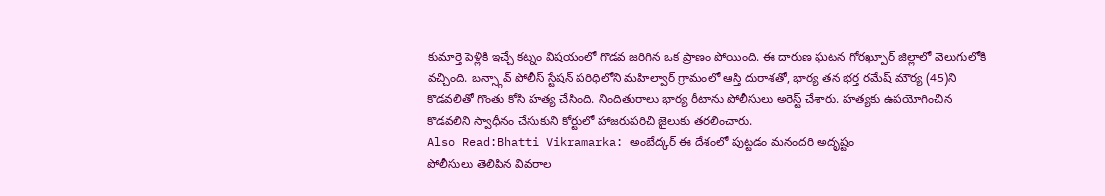కుమార్తె పెళ్లికి ఇచ్చే కట్నం విషయంలో గొడవ జరిగిన ఒక ప్రాణం పోయింది. ఈ దారుణ ఘటన గోరఖ్పూర్ జిల్లాలో వెలుగులోకి వచ్చింది. బన్స్గావ్ పోలీస్ స్టేషన్ పరిధిలోని మహిల్వార్ గ్రామంలో ఆస్తి దురాశతో, భార్య తన భర్త రమేష్ మౌర్య (45)ని కొడవలితో గొంతు కోసి హత్య చేసింది. నిందితురాలు భార్య రీటాను పోలీసులు అరెస్ట్ చేశారు. హత్యకు ఉపయోగించిన కొడవలిని స్వాధీనం చేసుకుని కోర్టులో హాజరుపరిచి జైలుకు తరలించారు.
Also Read:Bhatti Vikramarka: అంబేద్కర్ ఈ దేశంలో పుట్టడం మనందరి అదృష్టం
పోలీసులు తెలిపిన వివరాల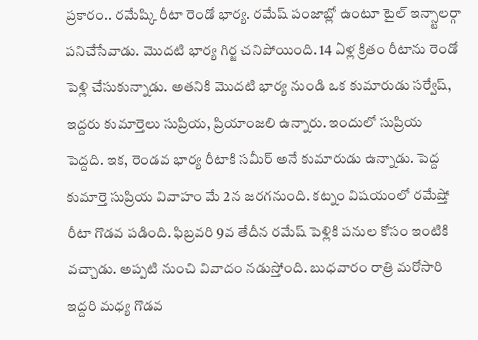ప్రకారం.. రమేష్కి రీటా రెండో భార్య. రమేష్ పంజాబ్లో ఉంటూ టైల్ ఇన్స్టాలర్గా పనిచేసేవాడు. మొదటి భార్య గిర్జ చనిపోయింది. 14 ఏళ్ల క్రితం రీటాను రెండో పెళ్లి చేసుకున్నాడు. అతనికి మొదటి భార్య నుండి ఒక కుమారుడు సర్వేష్, ఇద్దరు కుమార్తెలు సుప్రియ, ప్రియాంజలి ఉన్నారు. ఇందులో సుప్రియ పెద్దది. ఇక, రెండవ భార్య రీటాకి సమీర్ అనే కుమారుడు ఉన్నాడు. పెద్ద కుమార్తె సుప్రియ వివాహం మే 2న జరగనుంది. కట్నం విషయంలో రమేష్తో రీటా గొడవ పడింది. ఫిబ్రవరి 9వ తేదీన రమేష్ పెళ్లికి పనుల కోసం ఇంటికి వచ్చాడు. అప్పటి నుంచి వివాదం నడుస్తోంది. బుధవారం రాత్రి మరోసారి ఇద్దరి మధ్య గొడవ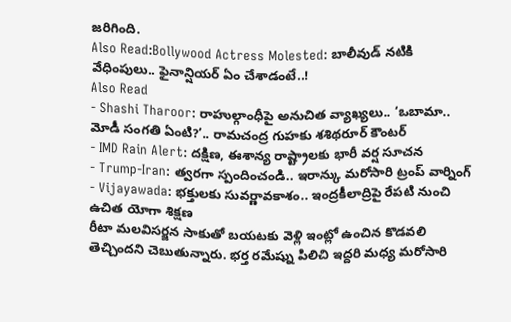జరిగింది.
Also Read:Bollywood Actress Molested: బాలీవుడ్ నటికి వేధింపులు.. ఫైనాన్షియర్ ఏం చేశాడంటే..!
Also Read
- Shashi Tharoor: రాహుల్గాంధీపై అనుచిత వ్యాఖ్యలు.. ‘ఒబామా.. మోడీ సంగతి ఏంటి?’.. రామచంద్ర గుహకు శశిథరూర్ కౌంటర్
- IMD Rain Alert: దక్షిణ, ఈశాన్య రాష్ట్రాలకు భారీ వర్ష సూచన
- Trump-Iran: త్వరగా స్పందించండి.. ఇరాన్కు మరోసారి ట్రంప్ వార్నింగ్
- Vijayawada: భక్తులకు సువర్ణావకాశం.. ఇంద్రకీలాద్రిపై రేపటి నుంచి ఉచిత యోగా శిక్షణ
రీటా మలవిసర్జన సాకుతో బయటకు వెళ్లి ఇంట్లో ఉంచిన కొడవలి తెచ్చిందని చెబుతున్నారు. భర్త రమేష్ను పిలిచి ఇద్దరి మధ్య మరోసారి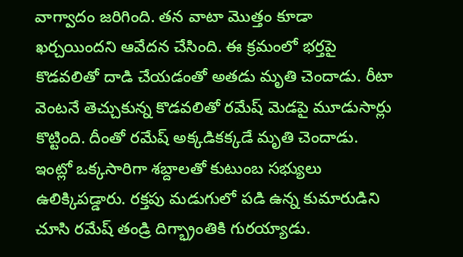వాగ్వాదం జరిగింది. తన వాటా మొత్తం కూడా ఖర్చయిందని ఆవేదన చేసింది. ఈ క్రమంలో భర్తపై కొడవలితో దాడి చేయడంతో అతడు మృతి చెందాడు. రీటా వెంటనే తెచ్చుకున్న కొడవలితో రమేష్ మెడపై మూడుసార్లు కొట్టింది. దీంతో రమేష్ అక్కడికక్కడే మృతి చెందాడు. ఇంట్లో ఒక్కసారిగా శబ్దాలతో కుటుంబ సభ్యులు ఉలిక్కిపడ్డారు. రక్తపు మడుగులో పడి ఉన్న కుమారుడిని చూసి రమేష్ తండ్రి దిగ్భ్రాంతికి గురయ్యాడు.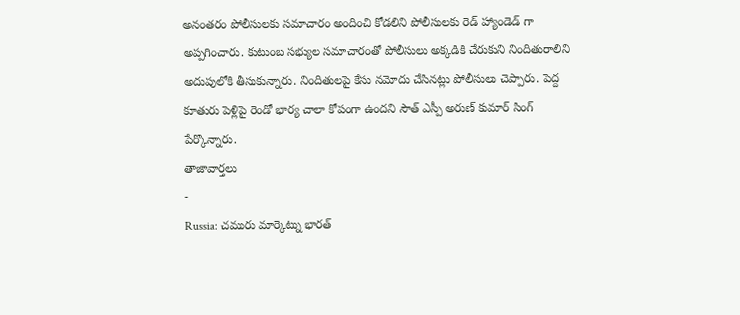అనంతరం పోలీసులకు సమాచారం అందించి కోడలిని పోలీసులకు రెడ్ హ్యాండెడ్ గా అప్పగించారు. కుటుంబ సభ్యుల సమాచారంతో పోలీసులు అక్కడికి చేరుకుని నిందితురాలిని అదుపులోకి తీసుకున్నారు. నిందితులపై కేసు నమోదు చేసినట్లు పోలీసులు చెప్పారు. పెద్ద కూతురు పెళ్లిపై రెండో భార్య చాలా కోపంగా ఉందని సౌత్ ఎస్పీ అరుణ్ కుమార్ సింగ్ పేర్కొన్నారు.
తాజావార్తలు
-
Russia: చమురు మార్కెట్ను భారత్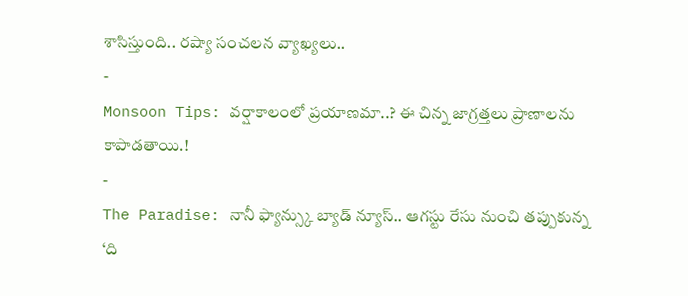శాసిస్తుంది.. రష్యా సంచలన వ్యాఖ్యలు..
-
Monsoon Tips: వర్షాకాలంలో ప్రయాణమా..? ఈ చిన్న జాగ్రత్తలు ప్రాణాలను కాపాడతాయి.!
-
The Paradise: నానీ ఫ్యాన్స్కు బ్యాడ్ న్యూస్.. ఆగస్టు రేసు నుంచి తప్పుకున్న ‘ది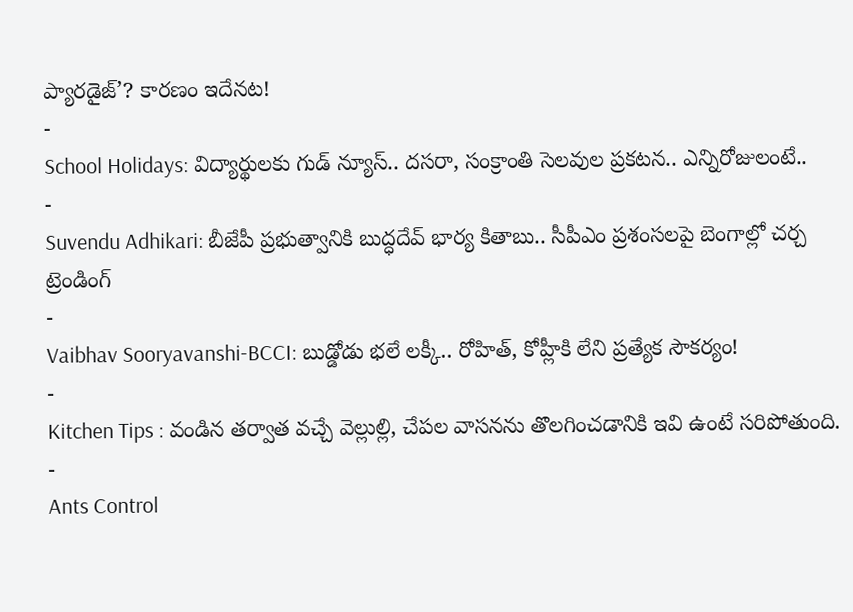ప్యారడైజ్’? కారణం ఇదేనట!
-
School Holidays: విద్యార్థులకు గుడ్ న్యూస్.. దసరా, సంక్రాంతి సెలవుల ప్రకటన.. ఎన్నిరోజులంటే..
-
Suvendu Adhikari: బీజేపీ ప్రభుత్వానికి బుద్ధదేవ్ భార్య కితాబు.. సీపీఎం ప్రశంసలపై బెంగాల్లో చర్చ
ట్రెండింగ్
-
Vaibhav Sooryavanshi-BCCI: బుడ్డోడు భలే లక్కీ.. రోహిత్, కోహ్లీకి లేని ప్రత్యేక సౌకర్యం!
-
Kitchen Tips : వండిన తర్వాత వచ్చే వెల్లుల్లి, చేపల వాసనను తొలగించడానికి ఇవి ఉంటే సరిపోతుంది.
-
Ants Control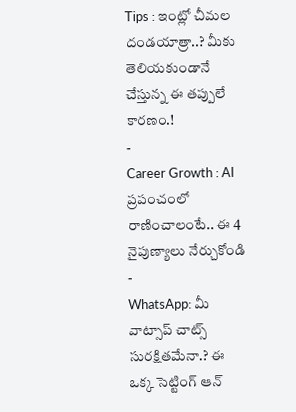Tips : ఇంట్లో చీమల దండయాత్రా..? మీకు తెలియకుండానే చేస్తున్న ఈ తప్పులే కారణం.!
-
Career Growth : AI ప్రపంచంలో రాణించాలంటే.. ఈ 4 నైపుణ్యాలు నేర్చుకోండి
-
WhatsApp: మీ వాట్సాప్ చాట్స్ సురక్షితమేనా.? ఈ ఒక్క సెట్టింగ్ ఆన్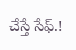చేస్తే సేఫ్.!